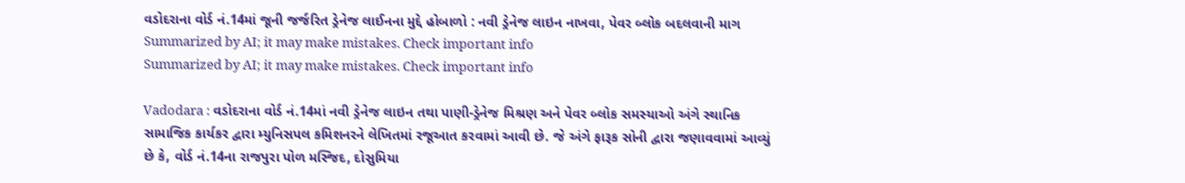વડોદરાના વોર્ડ નં.14માં જૂની જર્જરિત ડ્રેનેજ લાઈનના મુદ્દે હોબાળો : નવી ડ્રેનેજ લાઇન નાખવા, પેવર બ્લોક બદલવાની માગ
Summarized by AI; it may make mistakes. Check important info
Summarized by AI; it may make mistakes. Check important info

Vadodara : વડોદરાના વોર્ડ નં.14માં નવી ડ્રેનેજ લાઇન તથા પાણી-ડ્રેનેજ મિશ્રણ અને પેવર બ્લોક સમસ્યાઓ અંગે સ્થાનિક સામાજિક કાર્યકર દ્વારા મ્યુનિસપલ કમિશનરને લેખિતમાં રજૂઆત કરવામાં આવી છે. જે અંગે ફારૂક સોની દ્વારા જણાવવામાં આવ્યું છે કે, વોર્ડ નં.14ના રાજપુરા પોળ મસ્જિદ, દોસુમિયા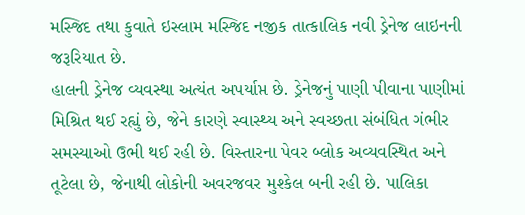મસ્જિદ તથા કુવાતે ઇસ્લામ મસ્જિદ નજીક તાત્કાલિક નવી ડ્રેનેજ લાઇનની જરૂરિયાત છે.
હાલની ડ્રેનેજ વ્યવસ્થા અત્યંત અપર્યાપ્ત છે. ડ્રેનેજનું પાણી પીવાના પાણીમાં મિશ્રિત થઈ રહ્યું છે, જેને કારણે સ્વાસ્થ્ય અને સ્વચ્છતા સંબંધિત ગંભીર સમસ્યાઓ ઉભી થઈ રહી છે. વિસ્તારના પેવર બ્લોક અવ્યવસ્થિત અને તૂટેલા છે, જેનાથી લોકોની અવરજવર મુશ્કેલ બની રહી છે. પાલિકા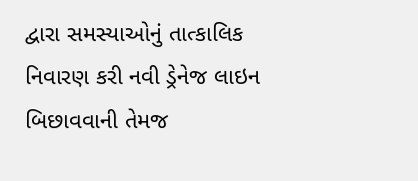દ્વારા સમસ્યાઓનું તાત્કાલિક નિવારણ કરી નવી ડ્રેનેજ લાઇન બિછાવવાની તેમજ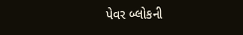પેવર બ્લોકની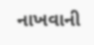નાખવાની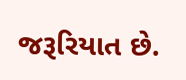જરૂરિયાત છે.